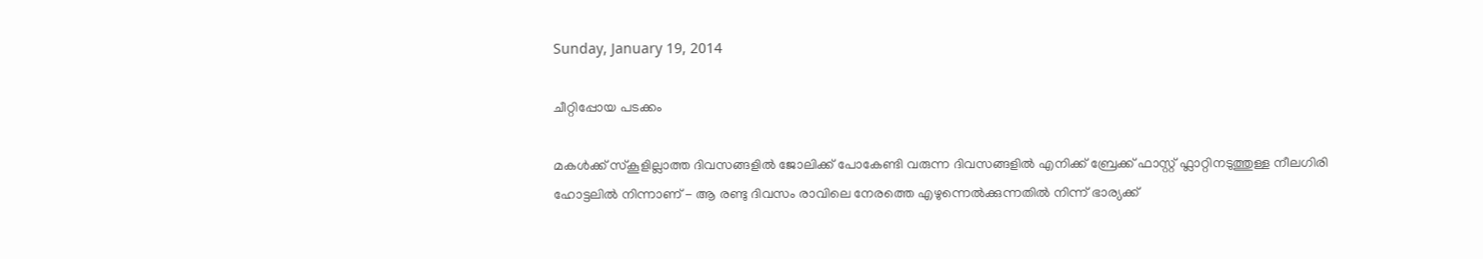Sunday, January 19, 2014

ചീറ്റിപ്പോയ പടക്കം

മകള്‍ക്ക് സ്കൂളില്ലാത്ത ദിവസങ്ങളില്‍ ജോലിക്ക് പോകേണ്ടി വരുന്ന ദിവസങ്ങളില്‍ എനിക്ക് ബ്രേക്ക് ഫാസ്റ്റ് ഫ്ലാറ്റിനടുത്തുള്ള നീലഗിരി ഹോട്ടലില്‍ നിന്നാണ് - ആ രണ്ടു ദിവസം രാവിലെ നേരത്തെ എഴുന്നെല്‍ക്കുന്നതില്‍ നിന്ന് ഭാര്യക്ക്‌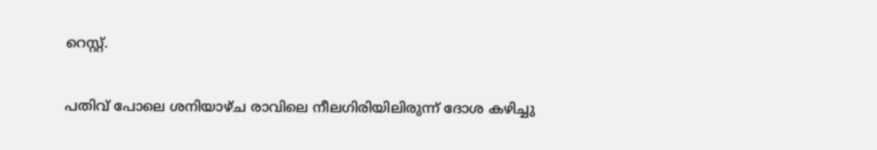റെസ്റ്റ്.

പതിവ് പോലെ ശനിയാഴ്ച രാവിലെ നീലഗിരിയിലിരുന്ന് ദോശ കഴിച്ചു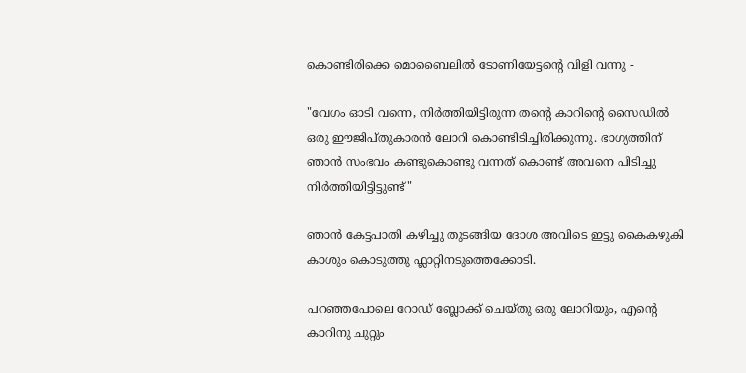കൊണ്ടിരിക്കെ മൊബൈലില്‍ ടോണിയേട്ടന്‍റെ വിളി വന്നു -

"വേഗം ഓടി വന്നെ, നിര്‍ത്തിയിട്ടിരുന്ന തന്‍റെ കാറിന്‍റെ സൈഡില്‍ ഒരു ഈജിപ്തുകാരന്‍ ലോറി കൊണ്ടിടിച്ചിരിക്കുന്നു. ഭാഗ്യത്തിന് ഞാന്‍ സംഭവം കണ്ടുകൊണ്ടു വന്നത് കൊണ്ട് അവനെ പിടിച്ചു നിര്‍ത്തിയിട്ടിട്ടുണ്ട്"

ഞാന്‍ കേട്ടപാതി കഴിച്ചു തുടങ്ങിയ ദോശ അവിടെ ഇട്ടു കൈകഴുകി കാശും കൊടുത്തു ഫ്ലാറ്റിനടുത്തെക്കോടി.

പറഞ്ഞപോലെ റോഡ്‌ ബ്ലോക്ക് ചെയ്തു ഒരു ലോറിയും, എന്‍റെ കാറിനു ചുറ്റും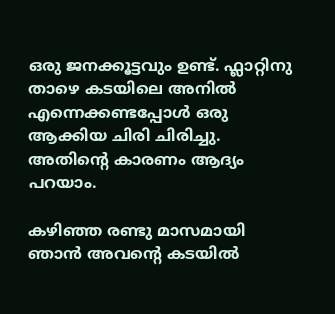ഒരു ജനക്കൂട്ടവും ഉണ്ട്. ഫ്ലാറ്റിനു താഴെ കടയിലെ അനില്‍ എന്നെക്കണ്ടപ്പോള്‍ ഒരു ആക്കിയ ചിരി ചിരിച്ചു. അതിന്‍റെ കാരണം ആദ്യം പറയാം.

കഴിഞ്ഞ രണ്ടു മാസമായി ഞാന്‍ അവന്‍റെ കടയില്‍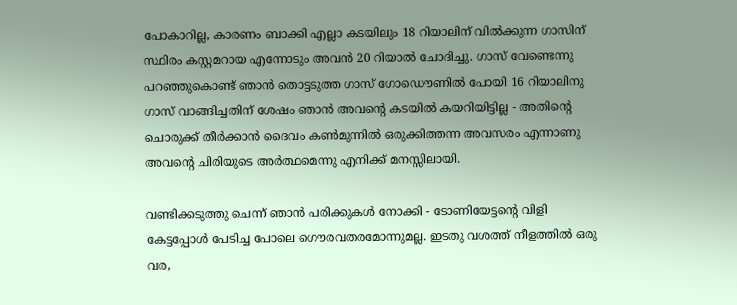പോകാറില്ല, കാരണം ബാക്കി എല്ലാ കടയിലും 18 റിയാലിന് വില്‍ക്കുന്ന ഗാസിന് സ്ഥിരം കസ്റ്റമറായ എന്നോടും അവന്‍ 20 റിയാല്‍ ചോദിച്ചു. ഗാസ് വേണ്ടെന്നു പറഞ്ഞുകൊണ്ട് ഞാന്‍ തൊട്ടടുത്ത ഗാസ് ഗോഡൌണില്‍ പോയി 16 റിയാലിനു ഗാസ് വാങ്ങിച്ചതിന് ശേഷം ഞാന്‍ അവന്‍റെ കടയില്‍ കയറിയിട്ടില്ല - അതിന്‍റെ ചൊരുക്ക് തീര്‍ക്കാന്‍ ദൈവം കണ്‍മുന്നില്‍ ഒരുക്കിത്തന്ന അവസരം എന്നാണു അവന്‍റെ ചിരിയുടെ അര്‍ത്ഥമെന്നു എനിക്ക് മനസ്സിലായി.

വണ്ടിക്കടുത്തു ചെന്ന് ഞാന്‍ പരിക്കുകള്‍ നോക്കി - ടോണിയേട്ടന്‍റെ വിളി കേട്ടപ്പോള്‍ പേടിച്ച പോലെ ഗൌരവതരമോന്നുമല്ല. ഇടതു വശത്ത്‌ നീളത്തില്‍ ഒരു വര,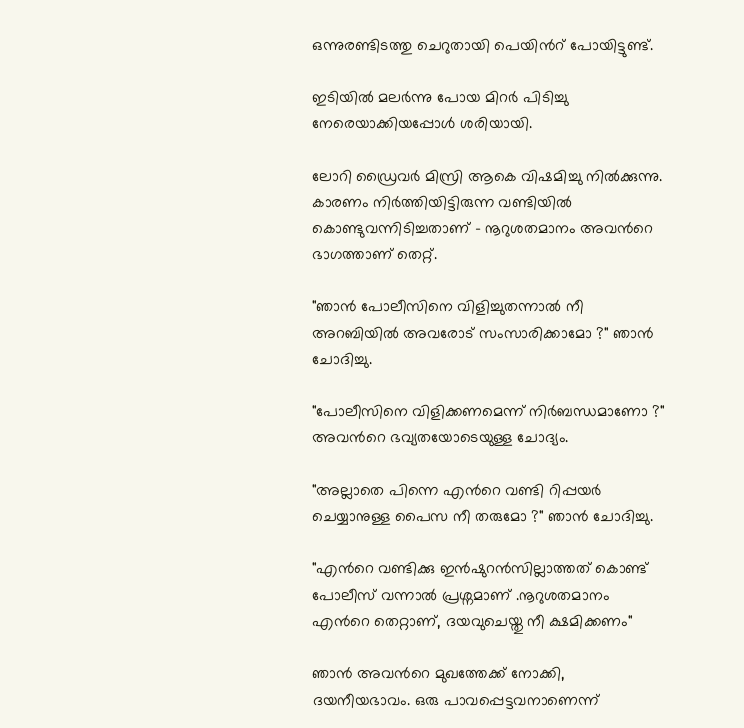ഒന്നുരണ്ടിടത്തു ചെറുതായി പെയിന്‍റ് പോയിട്ടുണ്ട്.

ഇടിയില്‍ മലര്‍ന്നു പോയ മിറര്‍ പിടിച്ചു നേരെയാക്കിയപ്പോള്‍ ശരിയായി.

ലോറി ഡ്രൈവര്‍ മിസ്രി ആകെ വിഷമിച്ചു നില്‍ക്കുന്നു. കാരണം നിര്‍ത്തിയിട്ടിരുന്ന വണ്ടിയില്‍ കൊണ്ടുവന്നിടിച്ചതാണ് - നൂറുശതമാനം അവന്‍റെ ഭാഗത്താണ് തെറ്റ്.

"ഞാന്‍ പോലീസിനെ വിളിച്ചുതന്നാല്‍ നീ അറബിയില്‍ അവരോട് സംസാരിക്കാമോ ?" ഞാന്‍ ചോദിച്ചു.

"പോലീസിനെ വിളിക്കണമെന്ന് നിര്‍ബന്ധമാണോ ?" അവന്‍റെ ഭവ്യതയോടെയുള്ള ചോദ്യം.

"അല്ലാതെ പിന്നെ എന്‍റെ വണ്ടി റിപ്പയര്‍ ചെയ്യാനുള്ള പൈസ നീ തരുമോ ?" ഞാന്‍ ചോദിച്ചു.

"എന്‍റെ വണ്ടിക്കു ഇന്‍ഷുറന്‍സില്ലാത്തത് കൊണ്ട് പോലീസ് വന്നാല്‍ പ്രശ്നമാണ് .നൂറുശതമാനം എന്‍റെ തെറ്റാണ്, ദയവുചെയ്തു നീ ക്ഷമിക്കണം"

ഞാന്‍ അവന്‍റെ മുഖത്തേക്ക് നോക്കി, ദയനീയഭാവം. ഒരു പാവപ്പെട്ടവനാണെന്ന്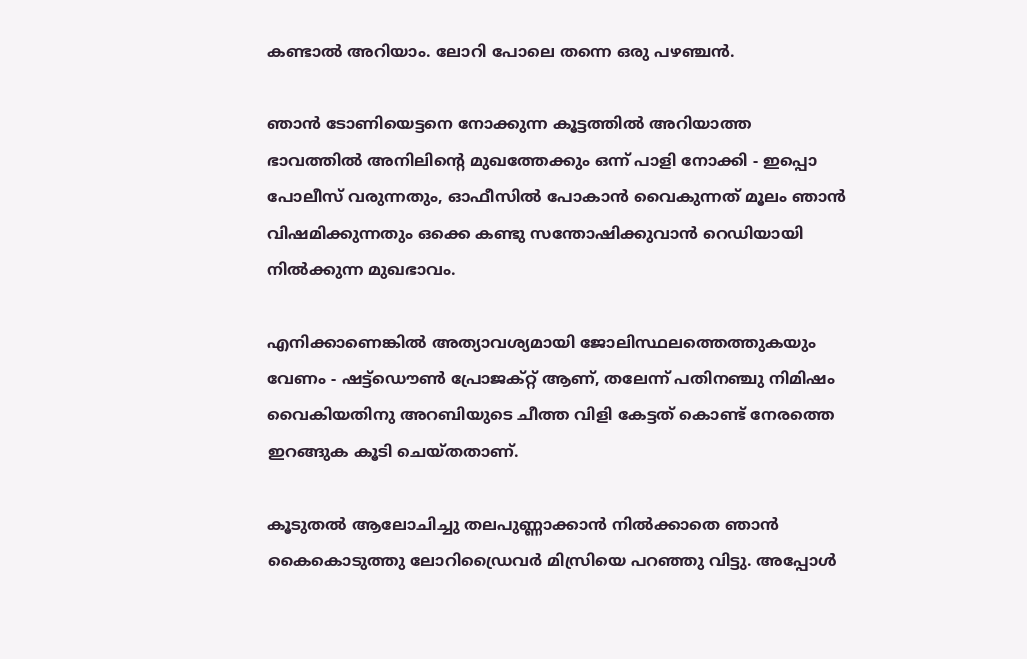കണ്ടാല്‍ അറിയാം. ലോറി പോലെ തന്നെ ഒരു പഴഞ്ചന്‍.

ഞാന്‍ ടോണിയെട്ടനെ നോക്കുന്ന കൂട്ടത്തില്‍ അറിയാത്ത ഭാവത്തില്‍ അനിലിന്‍റെ മുഖത്തേക്കും ഒന്ന് പാളി നോക്കി - ഇപ്പൊ പോലീസ് വരുന്നതും, ഓഫീസില്‍ പോകാന്‍ വൈകുന്നത് മൂലം ഞാന്‍ വിഷമിക്കുന്നതും ഒക്കെ കണ്ടു സന്തോഷിക്കുവാന്‍ റെഡിയായി നില്‍ക്കുന്ന മുഖഭാവം.

എനിക്കാണെങ്കില്‍ അത്യാവശ്യമായി ജോലിസ്ഥലത്തെത്തുകയും വേണം - ഷട്ട്ഡൌണ്‍ പ്രോജക്റ്റ് ആണ്, തലേന്ന് പതിനഞ്ചു നിമിഷം വൈകിയതിനു അറബിയുടെ ചീത്ത വിളി കേട്ടത് കൊണ്ട് നേരത്തെ ഇറങ്ങുക കൂടി ചെയ്തതാണ്.

കൂടുതല്‍ ആലോചിച്ചു തലപുണ്ണാക്കാന്‍ നില്‍ക്കാതെ ഞാന്‍ കൈകൊടുത്തു ലോറിഡ്രൈവര്‍ മിസ്രിയെ പറഞ്ഞു വിട്ടു. അപ്പോള്‍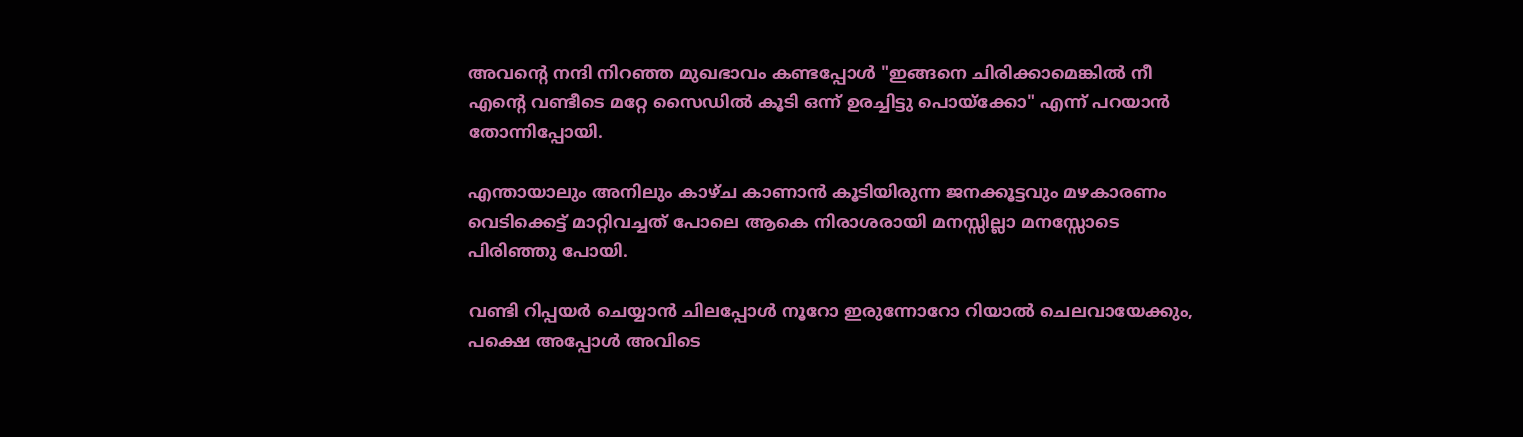അവന്‍റെ നന്ദി നിറഞ്ഞ മുഖഭാവം കണ്ടപ്പോള്‍ "ഇങ്ങനെ ചിരിക്കാമെങ്കില്‍ നീ എന്‍റെ വണ്ടീടെ മറ്റേ സൈഡില്‍ കൂടി ഒന്ന് ഉരച്ചിട്ടു പൊയ്ക്കോ" എന്ന് പറയാന്‍ തോന്നിപ്പോയി.

എന്തായാലും അനിലും കാഴ്ച കാണാന്‍ കൂടിയിരുന്ന ജനക്കൂട്ടവും മഴകാരണം വെടിക്കെട്ട്‌ മാറ്റിവച്ചത് പോലെ ആകെ നിരാശരായി മനസ്സില്ലാ മനസ്സോടെ പിരിഞ്ഞു പോയി.

വണ്ടി റിപ്പയര്‍ ചെയ്യാന്‍ ചിലപ്പോള്‍ നൂറോ ഇരുന്നോറോ റിയാല്‍ ചെലവായേക്കും, പക്ഷെ അപ്പോള്‍ അവിടെ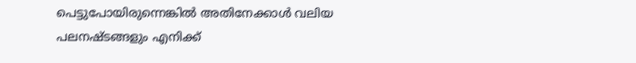പെട്ടുപോയിരുന്നെങ്കില്‍ അതിനേക്കാള്‍ വലിയ പലനഷ്ടങ്ങളും എനിക്ക്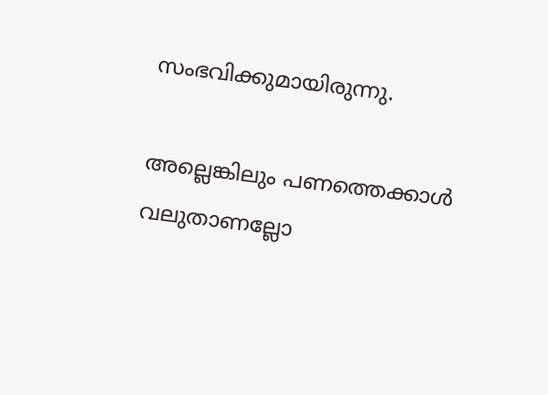സംഭവിക്കുമായിരുന്നു.

അല്ലെങ്കിലും പണത്തെക്കാള്‍ വലുതാണല്ലോ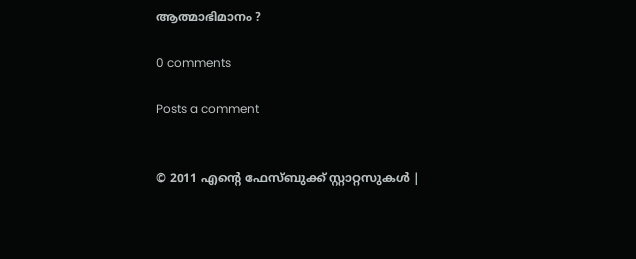ആത്മാഭിമാനം ?

0 comments

Posts a comment


© 2011 എന്‍റെ ഫേസ്ബുക്ക് സ്റ്റാറ്റസുകള്‍ |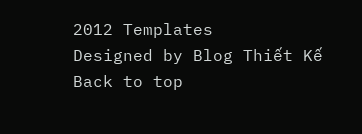2012 Templates
Designed by Blog Thiết Kế
Back to top